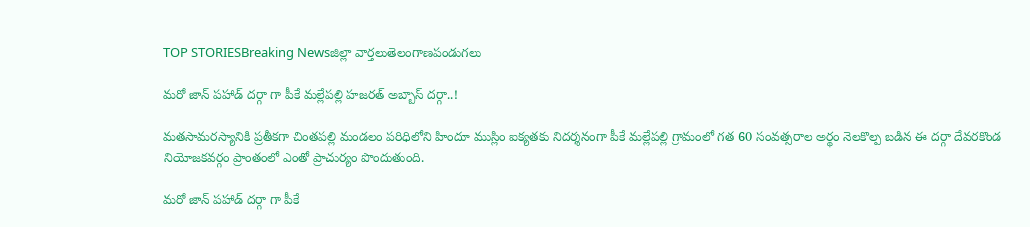TOP STORIESBreaking Newsజిల్లా వార్తలుతెలంగాణపండుగలు

మరో జాన్ పహాడ్ దర్గా గా పీకే మల్లేపల్లి హజరత్ అబ్బాస్ దర్గా..!

మతసామరస్యానికి ప్రతీకగా చింతపల్లి మండలం పరిధిలోని హిందూ ముస్లిం ఐక్యతకు నిదర్శనంగా పీకే మల్లేపల్లి గ్రామంలో గత 60 సంవత్సరాల అర్థం నెలకొల్ప బడిన ఈ దర్గా దేవరకొండ నియోజకవర్గం ప్రాంతంలో ఎంతో ప్రాచుర్యం పొందుతుంది.

మరో జాన్ పహాడ్ దర్గా గా పీకే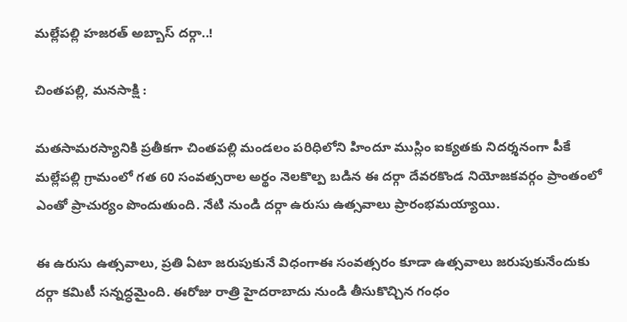మల్లేపల్లి హజరత్ అబ్బాస్ దర్గా..!

చింతపల్లి, మనసాక్షి :

మతసామరస్యానికి ప్రతీకగా చింతపల్లి మండలం పరిధిలోని హిందూ ముస్లిం ఐక్యతకు నిదర్శనంగా పీకే మల్లేపల్లి గ్రామంలో గత 60 సంవత్సరాల అర్థం నెలకొల్ప బడిన ఈ దర్గా దేవరకొండ నియోజకవర్గం ప్రాంతంలో ఎంతో ప్రాచుర్యం పొందుతుంది. నేటి నుండి దర్గా ఉరుసు ఉత్సవాలు ప్రారంభమయ్యాయి.

ఈ ఉరుసు ఉత్సవాలు, ప్రతి ఏటా జరుపుకునే విధంగాఈ సంవత్సరం కూడా ఉత్సవాలు జరుపుకునేందుకు దర్గా కమిటీ సన్నద్ధమైంది. ఈరోజు రాత్రి హైదరాబాదు నుండి తీసుకొచ్చిన గంధం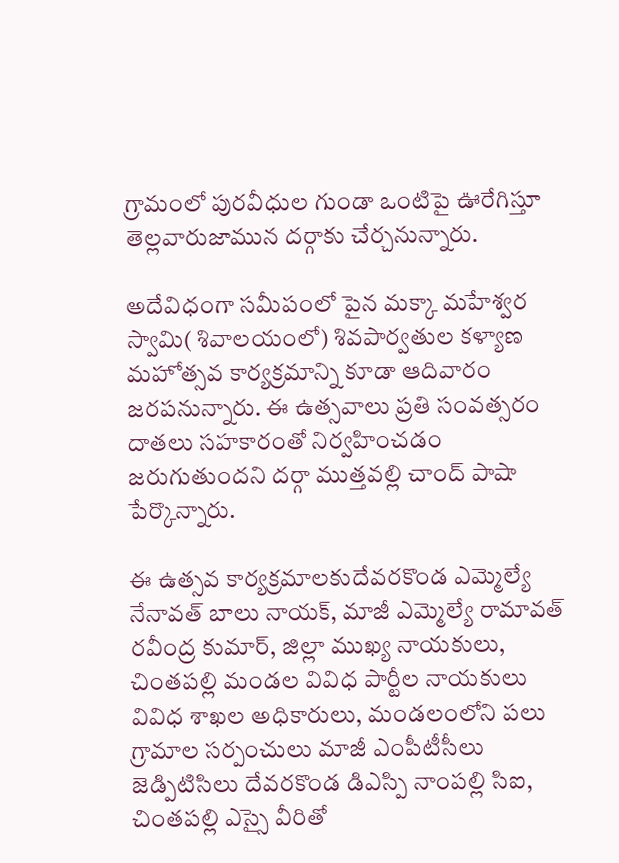గ్రామంలో పురవీధుల గుండా ఒంటిపై ఊరేగిస్తూ తెల్లవారుజామున దర్గాకు చేర్చనున్నారు.

అదేవిధంగా సమీపంలో పైన మక్కా మహేశ్వర స్వామి( శివాలయంలో) శివపార్వతుల కళ్యాణ మహోత్సవ కార్యక్రమాన్ని కూడా ఆదివారం జరపనున్నారు. ఈ ఉత్సవాలు ప్రతి సంవత్సరం దాతలు సహకారంతో నిర్వహించడం జరుగుతుందని దర్గా ముత్తవల్లి చాంద్ పాషా పేర్కొన్నారు.

ఈ ఉత్సవ కార్యక్రమాలకుదేవరకొండ ఎమ్మెల్యే నేనావత్ బాలు నాయక్, మాజీ ఎమ్మెల్యే రామావత్ రవీంద్ర కుమార్, జిల్లా ముఖ్య నాయకులు, చింతపల్లి మండల వివిధ పార్టీల నాయకులు వివిధ శాఖల అధికారులు, మండలంలోని పలు గ్రామాల సర్పంచులు మాజీ ఎంపీటీసీలు జెడ్పిటిసిలు దేవరకొండ డిఎస్పి నాంపల్లి సిఐ, చింతపల్లి ఎస్సై వీరితో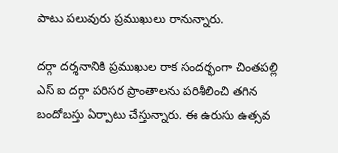పాటు పలువురు ప్రముఖులు రానున్నారు.

దర్గా దర్శనానికి ప్రముఖుల రాక సందర్భంగా చింతపల్లి ఎస్ ఐ దర్గా పరిసర ప్రాంతాలను పరిశీలించి తగిన బందోబస్తు ఏర్పాటు చేస్తున్నారు. ఈ ఉరుసు ఉత్సవ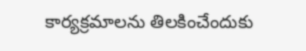కార్యక్రమాలను తిలకించేందుకు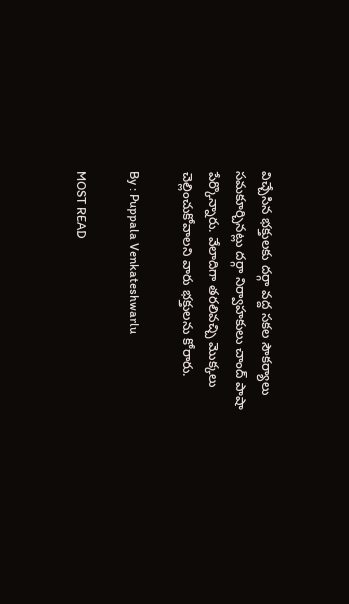విచ్చేసిన భక్తులకు దర్గా వద్ద సకల సౌకర్యాలు సమకూర్చినట్లు దర్గా నిర్వాహకులు చాంద్ పాషా పేర్కొన్నారు. వేలాదిగా తరలివచ్చి మొక్కలు చెల్లించుకోవాలని వారు భక్తులను కోరారు.

By : Puppala Venkateshwarlu

MOST READ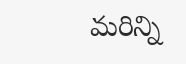మరిన్ని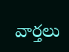వార్తలు